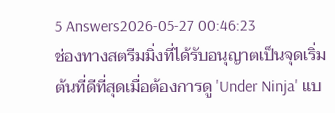5 Answers2026-05-27 00:46:23
ช่องทางสตรีมมิ่งที่ได้รับอนุญาตเป็นจุดเริ่มต้นที่ดีที่สุดเมื่อต้องการดู 'Under Ninja' แบ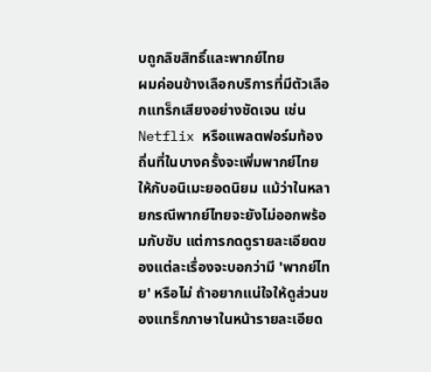บถูกลิขสิทธิ์และพากย์ไทย
ผมค่อนข้างเลือกบริการที่มีตัวเลือกแทร็กเสียงอย่างชัดเจน เช่น Netflix หรือแพลตฟอร์มท้องถิ่นที่ในบางครั้งจะเพิ่มพากย์ไทยให้กับอนิเมะยอดนิยม แม้ว่าในหลายกรณีพากย์ไทยจะยังไม่ออกพร้อมกับซับ แต่การกดดูรายละเอียดของแต่ละเรื่องจะบอกว่ามี 'พากย์ไทย' หรือไม่ ถ้าอยากแน่ใจให้ดูส่วนของแทร็กภาษาในหน้ารายละเอียด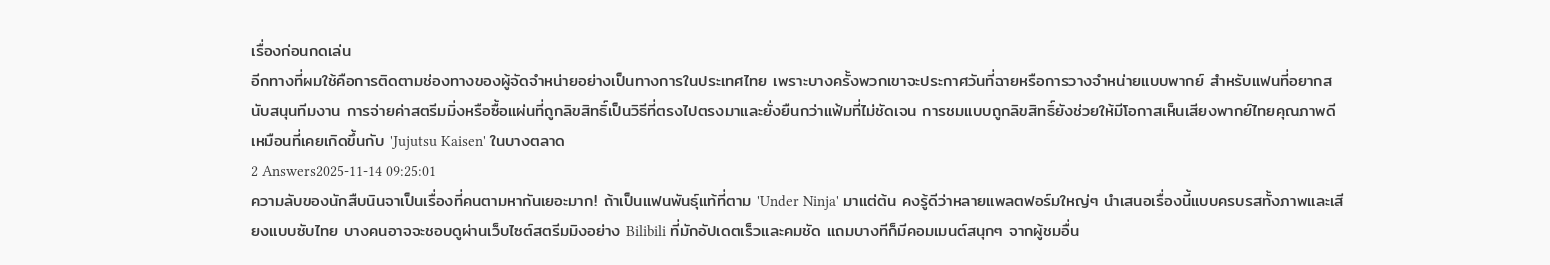เรื่องก่อนกดเล่น
อีกทางที่ผมใช้คือการติดตามช่องทางของผู้จัดจำหน่ายอย่างเป็นทางการในประเทศไทย เพราะบางครั้งพวกเขาจะประกาศวันที่ฉายหรือการวางจำหน่ายแบบพากย์ สำหรับแฟนที่อยากสนับสนุนทีมงาน การจ่ายค่าสตรีมมิ่งหรือซื้อแผ่นที่ถูกลิขสิทธิ์เป็นวิธีที่ตรงไปตรงมาและยั่งยืนกว่าแฟ้มที่ไม่ชัดเจน การชมแบบถูกลิขสิทธิ์ยังช่วยให้มีโอกาสเห็นเสียงพากย์ไทยคุณภาพดีเหมือนที่เคยเกิดขึ้นกับ 'Jujutsu Kaisen' ในบางตลาด
2 Answers2025-11-14 09:25:01
ความลับของนักสืบนินจาเป็นเรื่องที่คนตามหากันเยอะมาก! ถ้าเป็นแฟนพันธุ์แท้ที่ตาม 'Under Ninja' มาแต่ต้น คงรู้ดีว่าหลายแพลตฟอร์มใหญ่ๆ นำเสนอเรื่องนี้แบบครบรสทั้งภาพและเสียงแบบซับไทย บางคนอาจจะชอบดูผ่านเว็บไซต์สตรีมมิงอย่าง Bilibili ที่มักอัปเดตเร็วและคมชัด แถมบางทีก็มีคอมเมนต์สนุกๆ จากผู้ชมอื่น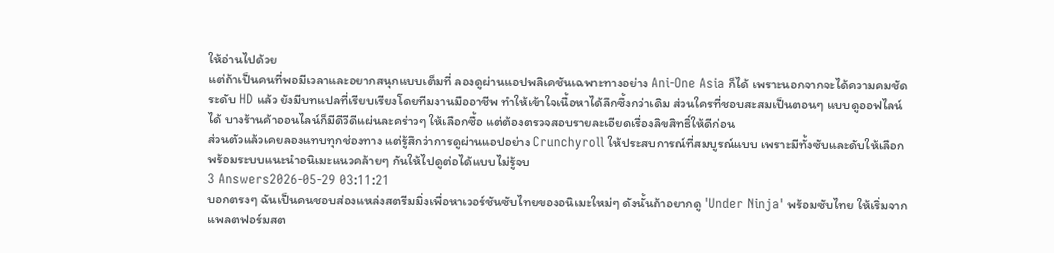ให้อ่านไปด้วย
แต่ถ้าเป็นคนที่พอมีเวลาและอยากสนุกแบบเต็มที่ ลองดูผ่านแอปพลิเคชันเฉพาะทางอย่าง Ani-One Asia ก็ได้ เพราะนอกจากจะได้ความคมชัดระดับ HD แล้ว ยังมีบทแปลที่เรียบเรียงโดยทีมงานมืออาชีพ ทำให้เข้าใจเนื้อหาได้ลึกซึ้งกว่าเดิม ส่วนใครที่ชอบสะสมเป็นตอนๆ แบบดูออฟไลน์ได้ บางร้านค้าออนไลน์ก็มีดีวีดีแผ่นละคร่าวๆ ให้เลือกซื้อ แต่ต้องตรวจสอบรายละเอียดเรื่องลิขสิทธิ์ให้ดีก่อน
ส่วนตัวแล้วเคยลองแทบทุกช่องทาง แต่รู้สึกว่าการดูผ่านแอปอย่าง Crunchyroll ให้ประสบการณ์ที่สมบูรณ์แบบ เพราะมีทั้งซับและดับให้เลือก พร้อมระบบแนะนำอนิเมะแนวคล้ายๆ กันให้ไปดูต่อได้แบบไม่รู้จบ
3 Answers2026-05-29 03:11:21
บอกตรงๆ ฉันเป็นคนชอบส่องแหล่งสตรีมมิ่งเพื่อหาเวอร์ชันซับไทยของอนิเมะใหม่ๆ ดังนั้นถ้าอยากดู 'Under Ninja' พร้อมซับไทย ให้เริ่มจากแพลตฟอร์มสต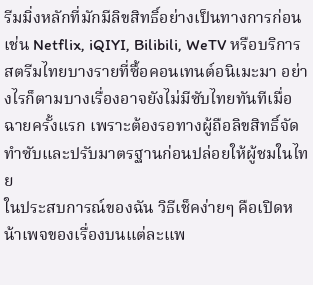รีมมิ่งหลักที่มักมีลิขสิทธิ์อย่างเป็นทางการก่อน เช่น Netflix, iQIYI, Bilibili, WeTV หรือบริการสตรีมไทยบางรายที่ซื้อคอนเทนต์อนิเมะมา อย่างไรก็ตามบางเรื่องอาจยังไม่มีซับไทยทันทีเมื่อฉายครั้งแรก เพราะต้องรอทางผู้ถือลิขสิทธิ์จัดทำซับและปรับมาตรฐานก่อนปล่อยให้ผู้ชมในไทย
ในประสบการณ์ของฉัน วิธีเช็คง่ายๆ คือเปิดหน้าเพจของเรื่องบนแต่ละแพ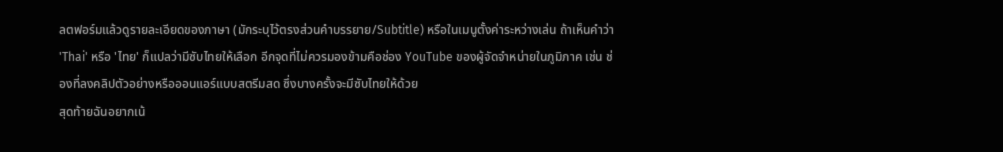ลตฟอร์มแล้วดูรายละเอียดของภาษา (มักระบุไว้ตรงส่วนคำบรรยาย/Subtitle) หรือในเมนูตั้งค่าระหว่างเล่น ถ้าเห็นคำว่า 'Thai' หรือ 'ไทย' ก็แปลว่ามีซับไทยให้เลือก อีกจุดที่ไม่ควรมองข้ามคือช่อง YouTube ของผู้จัดจำหน่ายในภูมิภาค เช่น ช่องที่ลงคลิปตัวอย่างหรือออนแอร์แบบสตรีมสด ซึ่งบางครั้งจะมีซับไทยให้ด้วย
สุดท้ายฉันอยากเน้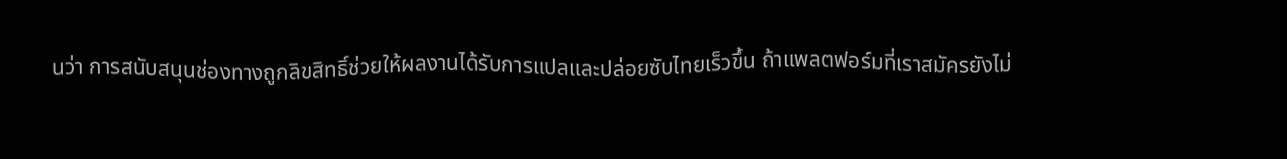นว่า การสนับสนุนช่องทางถูกลิขสิทธิ์ช่วยให้ผลงานได้รับการแปลและปล่อยซับไทยเร็วขึ้น ถ้าแพลตฟอร์มที่เราสมัครยังไม่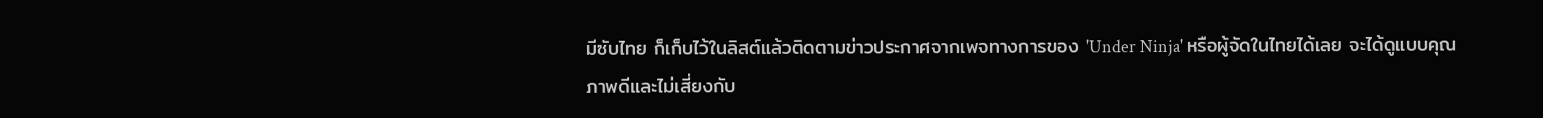มีซับไทย ก็เก็บไว้ในลิสต์แล้วติดตามข่าวประกาศจากเพจทางการของ 'Under Ninja' หรือผู้จัดในไทยได้เลย จะได้ดูแบบคุณภาพดีและไม่เสี่ยงกับ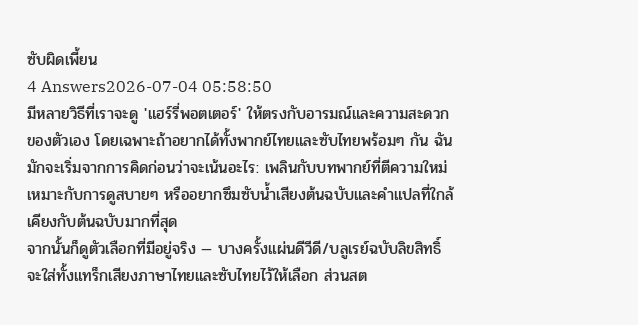ซับผิดเพี้ยน
4 Answers2026-07-04 05:58:50
มีหลายวิธีที่เราจะดู 'แฮร์รี่พอตเตอร์' ให้ตรงกับอารมณ์และความสะดวกของตัวเอง โดยเฉพาะถ้าอยากได้ทั้งพากย์ไทยและซับไทยพร้อมๆ กัน ฉันมักจะเริ่มจากการคิดก่อนว่าจะเน้นอะไร: เพลินกับบทพากย์ที่ตีความใหม่ เหมาะกับการดูสบายๆ หรืออยากซึมซับน้ำเสียงต้นฉบับและคำแปลที่ใกล้เคียงกับต้นฉบับมากที่สุด
จากนั้นก็ดูตัวเลือกที่มีอยู่จริง — บางครั้งแผ่นดีวีดี/บลูเรย์ฉบับลิขสิทธิ์จะใส่ทั้งแทร็กเสียงภาษาไทยและซับไทยไว้ให้เลือก ส่วนสต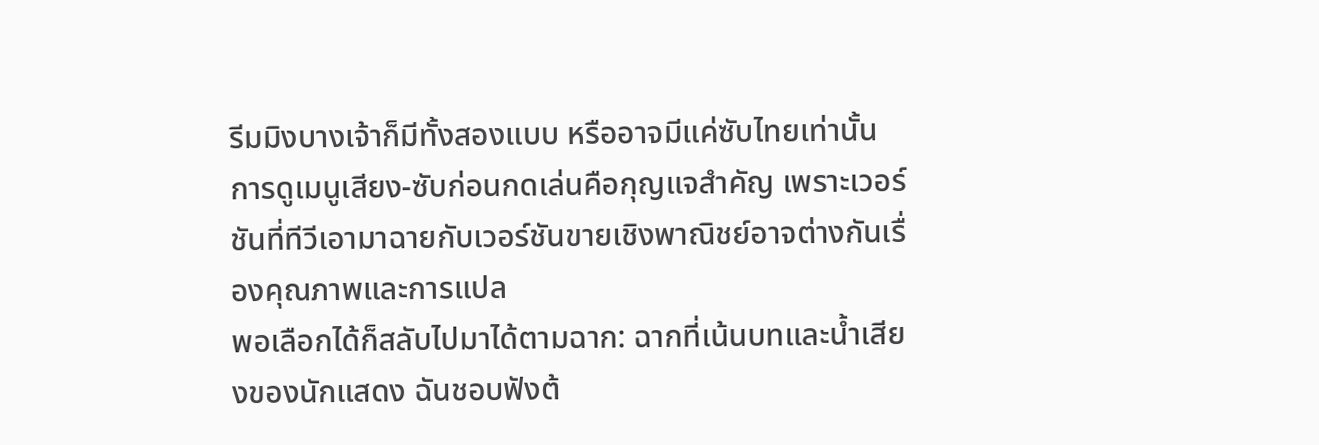รีมมิงบางเจ้าก็มีทั้งสองแบบ หรืออาจมีแค่ซับไทยเท่านั้น การดูเมนูเสียง-ซับก่อนกดเล่นคือกุญแจสำคัญ เพราะเวอร์ชันที่ทีวีเอามาฉายกับเวอร์ชันขายเชิงพาณิชย์อาจต่างกันเรื่องคุณภาพและการแปล
พอเลือกได้ก็สลับไปมาได้ตามฉาก: ฉากที่เน้นบทและน้ำเสียงของนักแสดง ฉันชอบฟังต้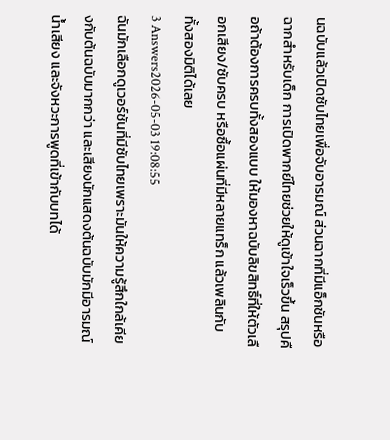นฉบับแล้วเปิดซับไทยเพื่อจับอารมณ์ ส่วนฉากที่มีแอ็กชันหรือฉากสำหรับเด็ก การเปิดพากย์ไทยช่วยให้ดูเข้าใจเร็วขึ้น สรุปคือถ้าต้องการครบทั้งสองแบบ ให้มองหาฉบับลิขสิทธิ์ที่ให้ตัวเลือกเสียง/ซับครบ หรือซื้อแผ่นที่มีหลายแทร็ก แล้วเพลินกับทั้งสองมิติได้เลย
3 Answers2026-05-03 19:08:55
ฉันมักเลือกดูเวอร์ชันที่มีซับไทยเพราะมันให้ความรู้สึกใกล้เคียงกับต้นฉบับมากกว่า และเสียงนักแสดงต้นฉบับมักมีอารมณ์ น้ำเสียง และจังหวะการพูดที่เข้ากับบทได้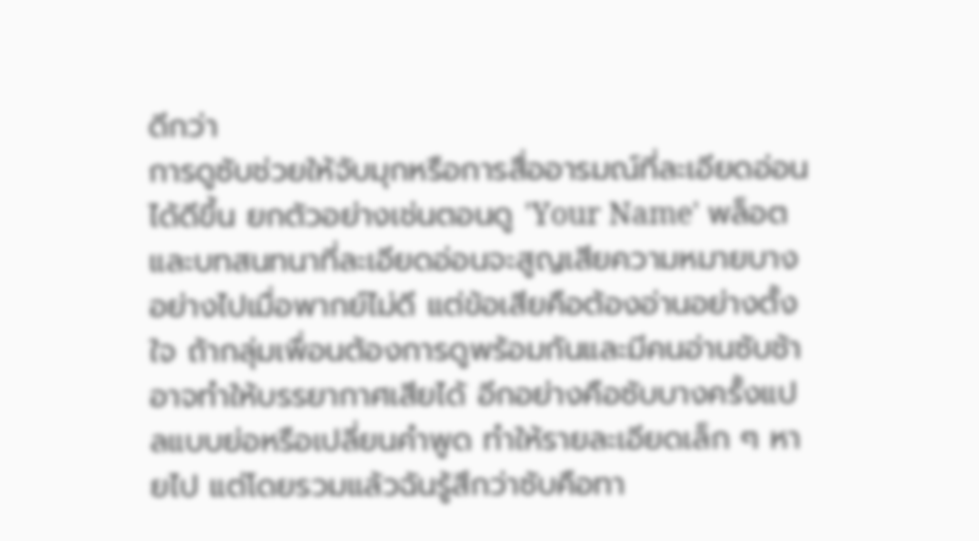ดีกว่า
การดูซับช่วยให้จับมุกหรือการสื่ออารมณ์ที่ละเอียดอ่อนได้ดีขึ้น ยกตัวอย่างเช่นตอนดู 'Your Name' พล็อตและบทสนทนาที่ละเอียดอ่อนจะสูญเสียความหมายบางอย่างไปเมื่อพากย์ไม่ดี แต่ข้อเสียคือต้องอ่านอย่างตั้งใจ ถ้ากลุ่มเพื่อนต้องการดูพร้อมกันและมีคนอ่านซับช้า อาจทำให้บรรยากาศเสียได้ อีกอย่างคือซับบางครั้งแปลแบบย่อหรือเปลี่ยนคำพูด ทำให้รายละเอียดเล็ก ๆ หายไป แต่โดยรวมแล้วฉันรู้สึกว่าซับคือทา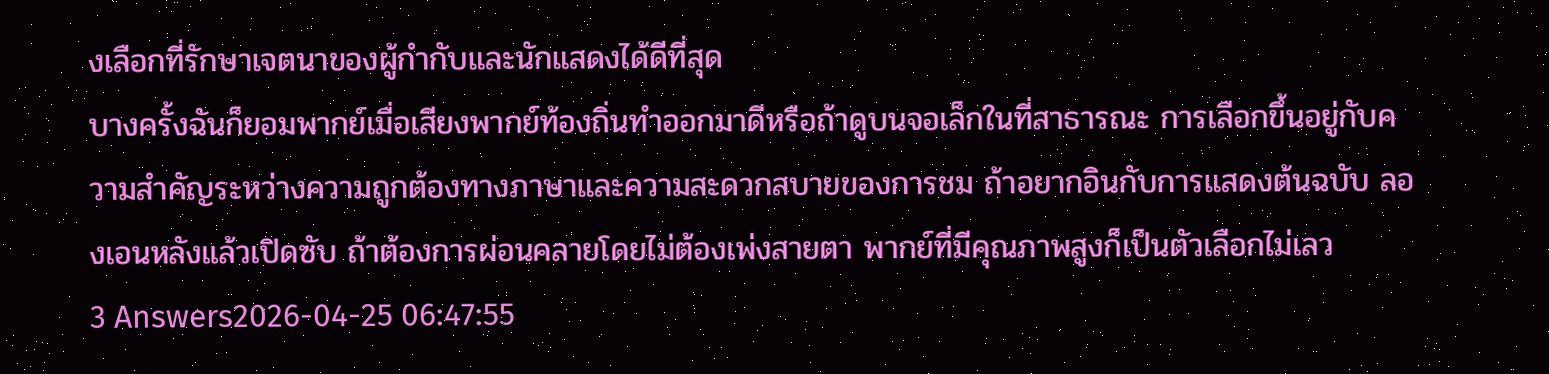งเลือกที่รักษาเจตนาของผู้กำกับและนักแสดงได้ดีที่สุด
บางครั้งฉันก็ยอมพากย์เมื่อเสียงพากย์ท้องถิ่นทำออกมาดีหรือถ้าดูบนจอเล็กในที่สาธารณะ การเลือกขึ้นอยู่กับความสำคัญระหว่างความถูกต้องทางภาษาและความสะดวกสบายของการชม ถ้าอยากอินกับการแสดงต้นฉบับ ลองเอนหลังแล้วเปิดซับ ถ้าต้องการผ่อนคลายโดยไม่ต้องเพ่งสายตา พากย์ที่มีคุณภาพสูงก็เป็นตัวเลือกไม่เลว
3 Answers2026-04-25 06:47:55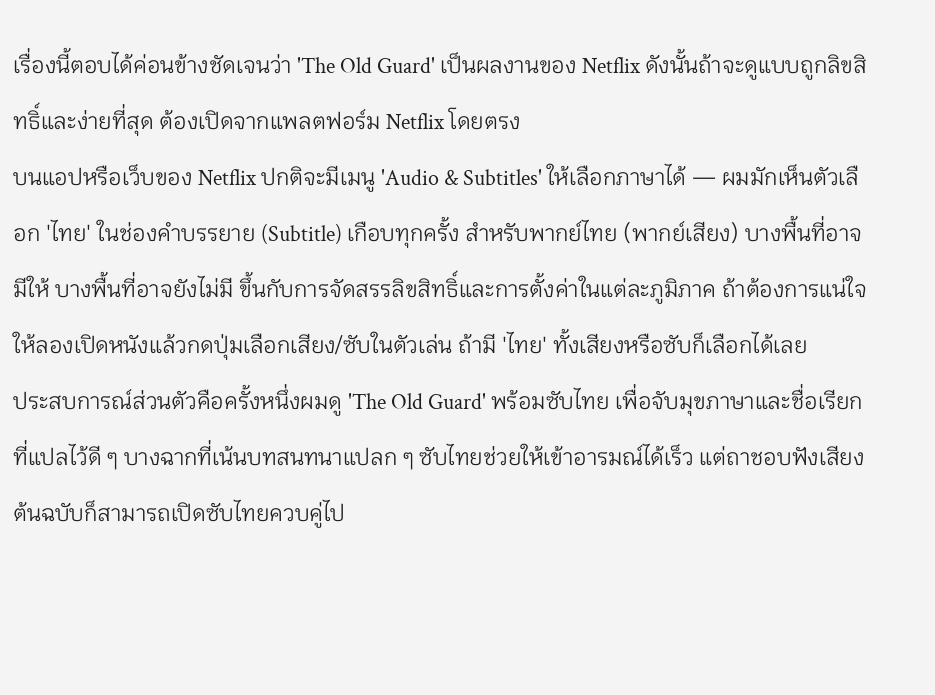เรื่องนี้ตอบได้ค่อนข้างชัดเจนว่า 'The Old Guard' เป็นผลงานของ Netflix ดังนั้นถ้าจะดูแบบถูกลิขสิทธิ์และง่ายที่สุด ต้องเปิดจากแพลตฟอร์ม Netflix โดยตรง
บนแอปหรือเว็บของ Netflix ปกติจะมีเมนู 'Audio & Subtitles' ให้เลือกภาษาได้ — ผมมักเห็นตัวเลือก 'ไทย' ในช่องคำบรรยาย (Subtitle) เกือบทุกครั้ง สำหรับพากย์ไทย (พากย์เสียง) บางพื้นที่อาจมีให้ บางพื้นที่อาจยังไม่มี ขึ้นกับการจัดสรรลิขสิทธิ์และการตั้งค่าในแต่ละภูมิภาค ถ้าต้องการแน่ใจให้ลองเปิดหนังแล้วกดปุ่มเลือกเสียง/ซับในตัวเล่น ถ้ามี 'ไทย' ทั้งเสียงหรือซับก็เลือกได้เลย
ประสบการณ์ส่วนตัวคือครั้งหนึ่งผมดู 'The Old Guard' พร้อมซับไทย เพื่อจับมุขภาษาและชื่อเรียกที่แปลไว้ดี ๆ บางฉากที่เน้นบทสนทนาแปลก ๆ ซับไทยช่วยให้เข้าอารมณ์ได้เร็ว แต่ถาชอบฟังเสียงต้นฉบับก็สามารถเปิดซับไทยควบคู่ไป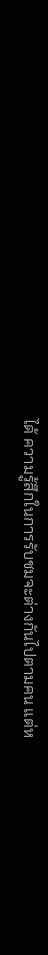ได้ ความรู้สึกในการรับชมจะต่างกันไปตามคน แต่ห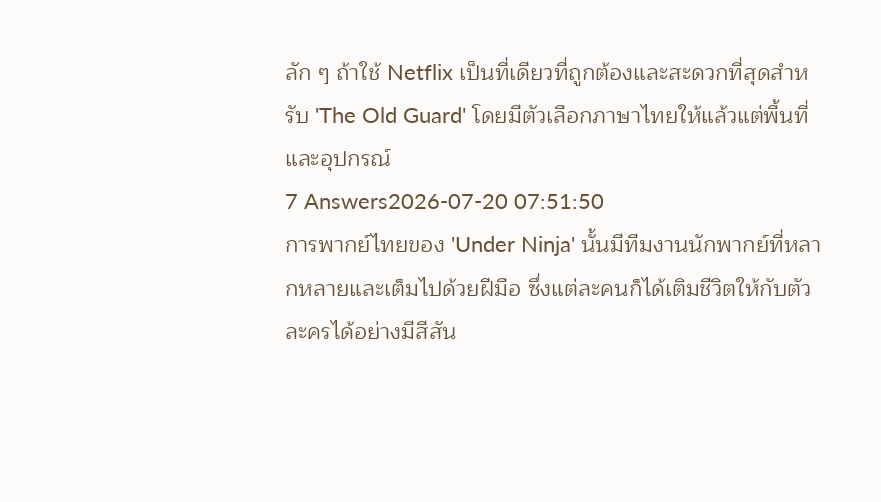ลัก ๆ ถ้าใช้ Netflix เป็นที่เดียวที่ถูกต้องและสะดวกที่สุดสำหรับ 'The Old Guard' โดยมีตัวเลือกภาษาไทยให้แล้วแต่พื้นที่และอุปกรณ์
7 Answers2026-07-20 07:51:50
การพากย์ไทยของ 'Under Ninja' นั้นมีทีมงานนักพากย์ที่หลากหลายและเต็มไปด้วยฝีมือ ซึ่งแต่ละคนก็ได้เติมชีวิตให้กับตัวละครได้อย่างมีสีสัน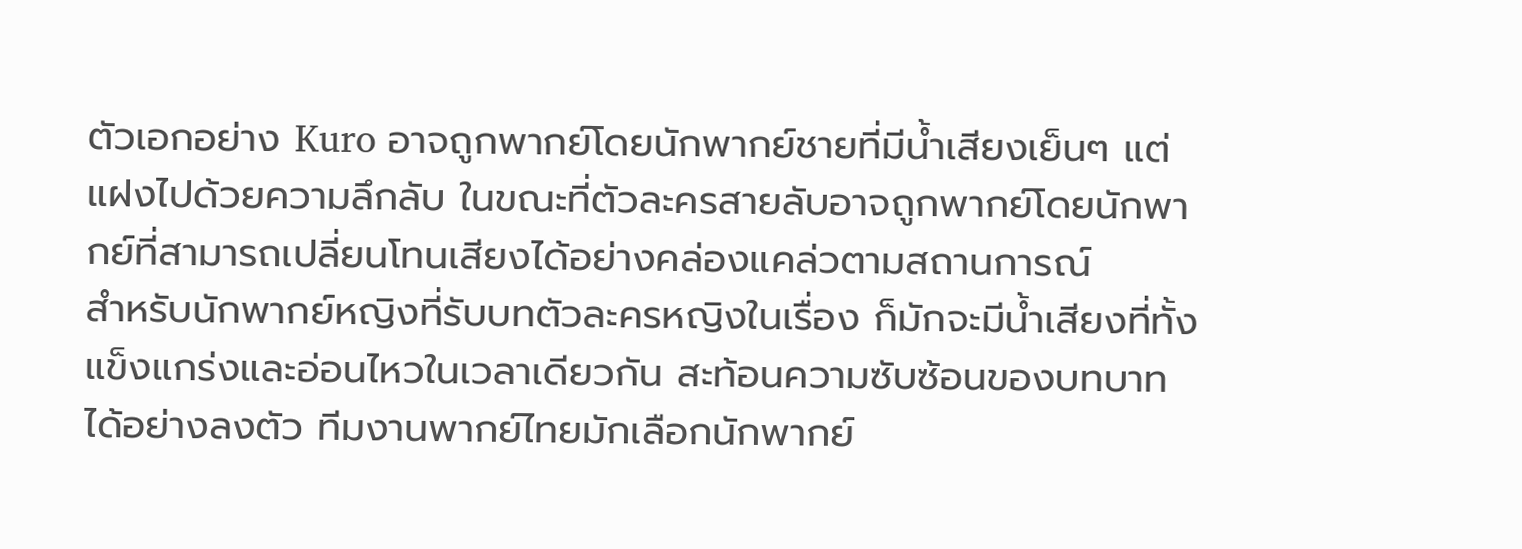ตัวเอกอย่าง Kuro อาจถูกพากย์โดยนักพากย์ชายที่มีน้ำเสียงเย็นๆ แต่แฝงไปด้วยความลึกลับ ในขณะที่ตัวละครสายลับอาจถูกพากย์โดยนักพากย์ที่สามารถเปลี่ยนโทนเสียงได้อย่างคล่องแคล่วตามสถานการณ์
สำหรับนักพากย์หญิงที่รับบทตัวละครหญิงในเรื่อง ก็มักจะมีน้ำเสียงที่ทั้งแข็งแกร่งและอ่อนไหวในเวลาเดียวกัน สะท้อนความซับซ้อนของบทบาทได้อย่างลงตัว ทีมงานพากย์ไทยมักเลือกนักพากย์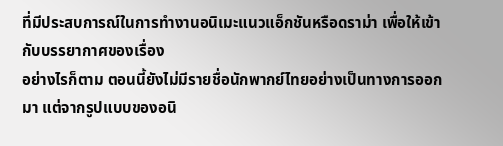ที่มีประสบการณ์ในการทำงานอนิเมะแนวแอ็กชันหรือดราม่า เพื่อให้เข้ากับบรรยากาศของเรื่อง
อย่างไรก็ตาม ตอนนี้ยังไม่มีรายชื่อนักพากย์ไทยอย่างเป็นทางการออกมา แต่จากรูปแบบของอนิ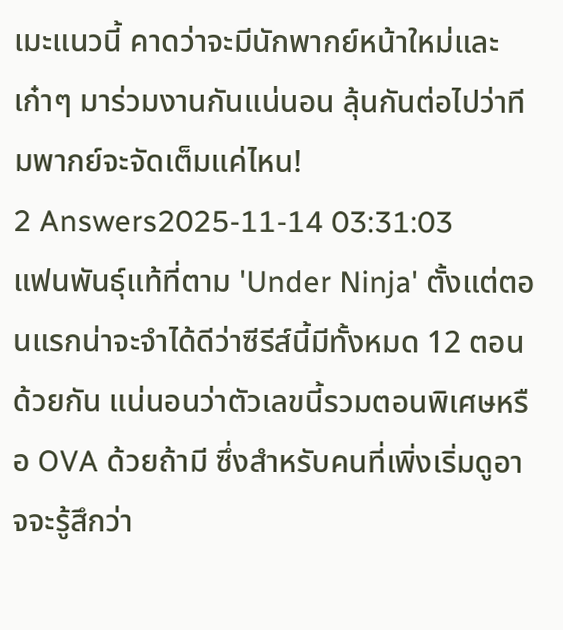เมะแนวนี้ คาดว่าจะมีนักพากย์หน้าใหม่และเก๋าๆ มาร่วมงานกันแน่นอน ลุ้นกันต่อไปว่าทีมพากย์จะจัดเต็มแค่ไหน!
2 Answers2025-11-14 03:31:03
แฟนพันธุ์แท้ที่ตาม 'Under Ninja' ตั้งแต่ตอนแรกน่าจะจำได้ดีว่าซีรีส์นี้มีทั้งหมด 12 ตอนด้วยกัน แน่นอนว่าตัวเลขนี้รวมตอนพิเศษหรือ OVA ด้วยถ้ามี ซึ่งสำหรับคนที่เพิ่งเริ่มดูอาจจะรู้สึกว่า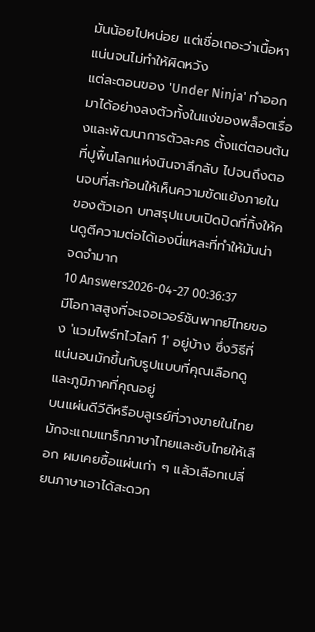มันน้อยไปหน่อย แต่เชื่อเถอะว่าเนื้อหาแน่นจนไม่ทำให้ผิดหวัง
แต่ละตอนของ 'Under Ninja' ทำออกมาได้อย่างลงตัวทั้งในแง่ของพล็อตเรื่องและพัฒนาการตัวละคร ตั้งแต่ตอนต้นที่ปูพื้นโลกแห่งนินจาลึกลับ ไปจนถึงตอนจบที่สะท้อนให้เห็นความขัดแย้งภายในของตัวเอก บทสรุปแบบเปิดปิดที่ทิ้งให้คนดูตีความต่อได้เองนี่แหละที่ทำให้มันน่าจดจำมาก
10 Answers2026-04-27 00:36:37
มีโอกาสสูงที่จะเจอเวอร์ชันพากย์ไทยของ 'แวมไพร์ทไวไลท์ 1' อยู่บ้าง ซึ่งวิธีที่แน่นอนมักขึ้นกับรูปแบบที่คุณเลือกดูและภูมิภาคที่คุณอยู่
บนแผ่นดีวีดีหรือบลูเรย์ที่วางขายในไทยมักจะแถมแทร็กภาษาไทยและซับไทยให้เลือก ผมเคยซื้อแผ่นเก่า ๆ แล้วเลือกเปลี่ยนภาษาเอาได้สะดวก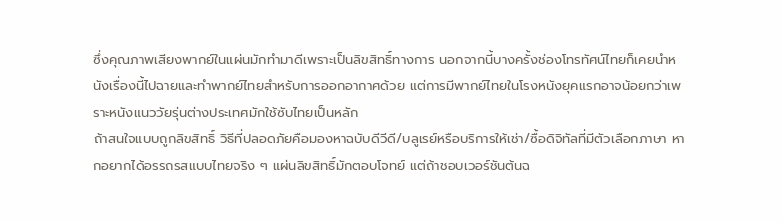ซึ่งคุณภาพเสียงพากย์ในแผ่นมักทำมาดีเพราะเป็นลิขสิทธิ์ทางการ นอกจากนี้บางครั้งช่องโทรทัศน์ไทยก็เคยนำหนังเรื่องนี้ไปฉายและทำพากย์ไทยสำหรับการออกอากาศด้วย แต่การมีพากย์ไทยในโรงหนังยุคแรกอาจน้อยกว่าเพราะหนังแนววัยรุ่นต่างประเทศมักใช้ซับไทยเป็นหลัก
ถ้าสนใจแบบถูกลิขสิทธิ์ วิธีที่ปลอดภัยคือมองหาฉบับดีวีดี/บลูเรย์หรือบริการให้เช่า/ซื้อดิจิทัลที่มีตัวเลือกภาษา หากอยากได้อรรถรสแบบไทยจริง ๆ แผ่นลิขสิทธิ์มักตอบโจทย์ แต่ถ้าชอบเวอร์ชันต้นฉ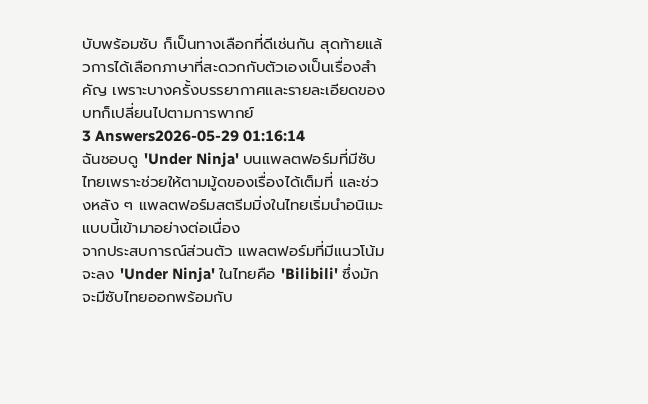บับพร้อมซับ ก็เป็นทางเลือกที่ดีเช่นกัน สุดท้ายแล้วการได้เลือกภาษาที่สะดวกกับตัวเองเป็นเรื่องสำคัญ เพราะบางครั้งบรรยากาศและรายละเอียดของบทก็เปลี่ยนไปตามการพากย์
3 Answers2026-05-29 01:16:14
ฉันชอบดู 'Under Ninja' บนแพลตฟอร์มที่มีซับไทยเพราะช่วยให้ตามมู้ดของเรื่องได้เต็มที่ และช่วงหลัง ๆ แพลตฟอร์มสตรีมมิ่งในไทยเริ่มนำอนิเมะแบบนี้เข้ามาอย่างต่อเนื่อง
จากประสบการณ์ส่วนตัว แพลตฟอร์มที่มีแนวโน้มจะลง 'Under Ninja' ในไทยคือ 'Bilibili' ซึ่งมักจะมีซับไทยออกพร้อมกับ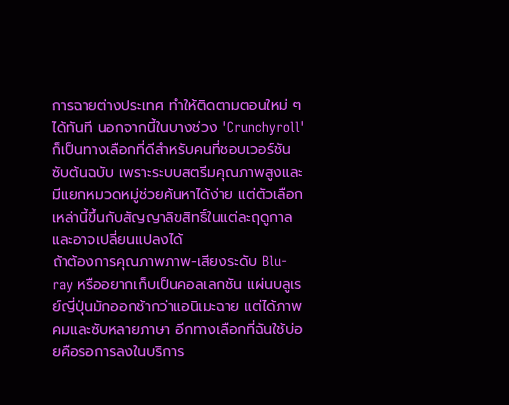การฉายต่างประเทศ ทำให้ติดตามตอนใหม่ ๆ ได้ทันที นอกจากนี้ในบางช่วง 'Crunchyroll' ก็เป็นทางเลือกที่ดีสำหรับคนที่ชอบเวอร์ชันซับต้นฉบับ เพราะระบบสตรีมคุณภาพสูงและมีแยกหมวดหมู่ช่วยค้นหาได้ง่าย แต่ตัวเลือกเหล่านี้ขึ้นกับสัญญาลิขสิทธิ์ในแต่ละฤดูกาลและอาจเปลี่ยนแปลงได้
ถ้าต้องการคุณภาพภาพ-เสียงระดับ Blu-ray หรืออยากเก็บเป็นคอลเลกชัน แผ่นบลูเรย์ญี่ปุ่นมักออกช้ากว่าแอนิเมะฉาย แต่ได้ภาพคมและซับหลายภาษา อีกทางเลือกที่ฉันใช้บ่อยคือรอการลงในบริการ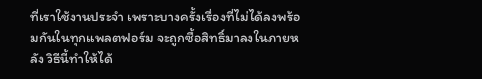ที่เราใช้งานประจำ เพราะบางครั้งเรื่องที่ไม่ได้ลงพร้อมกันในทุกแพลตฟอร์ม จะถูกซื้อสิทธิ์มาลงในภายหลัง วิธีนี้ทำให้ได้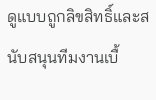ดูแบบถูกลิขสิทธิ์และสนับสนุนทีมงานเบื้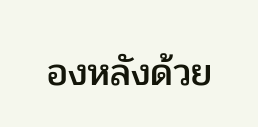องหลังด้วย